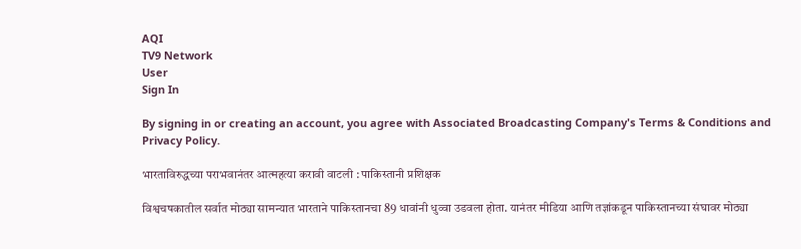AQI
TV9 Network
User
Sign In

By signing in or creating an account, you agree with Associated Broadcasting Company's Terms & Conditions and Privacy Policy.

भारताविरुद्धच्या पराभवानंतर आत्महत्या करावी वाटली : पाकिस्तानी प्रशिक्षक

विश्वचषकातील सर्वात मोठ्या सामन्यात भारताने पाकिस्तानचा 89 धावांनी धुव्वा उडवला होता. यानंतर मीडिया आणि तज्ञांकडून पाकिस्तानच्या संघावर मोठ्या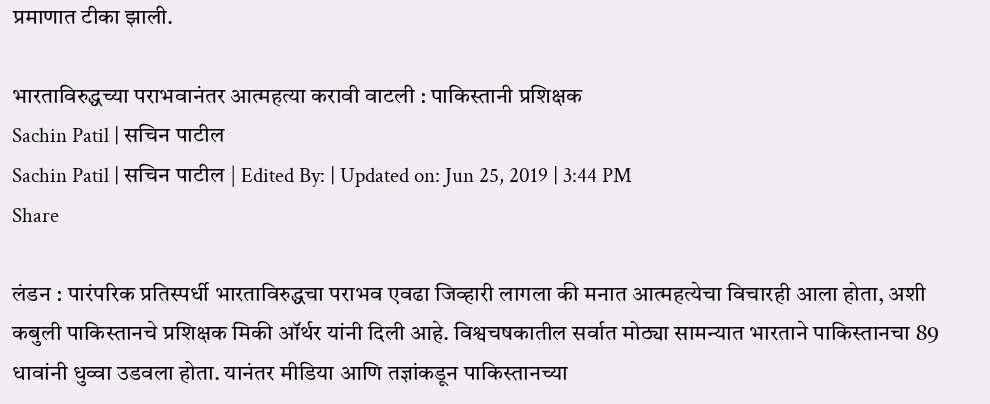प्रमाणात टीका झाली.

भारताविरुद्धच्या पराभवानंतर आत्महत्या करावी वाटली : पाकिस्तानी प्रशिक्षक
Sachin Patil | सचिन पाटील
Sachin Patil | सचिन पाटील | Edited By: | Updated on: Jun 25, 2019 | 3:44 PM
Share

लंडन : पारंपरिक प्रतिस्पर्धी भारताविरुद्धचा पराभव एवढा जिव्हारी लागला की मनात आत्महत्येचा विचारही आला होता, अशी कबुली पाकिस्तानचे प्रशिक्षक मिकी ऑर्थर यांनी दिली आहे. विश्वचषकातील सर्वात मोठ्या सामन्यात भारताने पाकिस्तानचा 89 धावांनी धुव्वा उडवला होता. यानंतर मीडिया आणि तज्ञांकडून पाकिस्तानच्या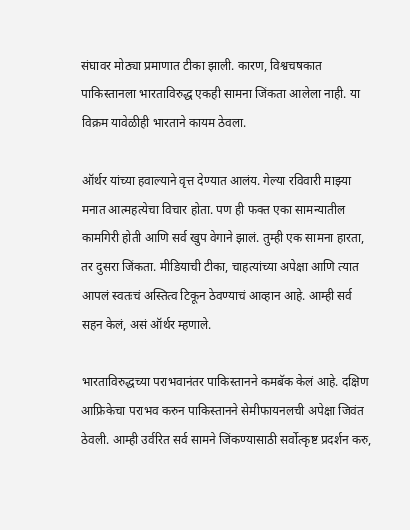संघावर मोठ्या प्रमाणात टीका झाली. कारण, विश्वचषकात पाकिस्तानला भारताविरुद्ध एकही सामना जिंकता आलेला नाही. या विक्रम यावेळीही भारताने कायम ठेवला.

ऑर्थर यांच्या हवाल्याने वृत्त देण्यात आलंय. गेल्या रविवारी माझ्या मनात आत्महत्येचा विचार होता. पण ही फक्त एका सामन्यातील कामगिरी होती आणि सर्व खुप वेगाने झालं. तुम्ही एक सामना हारता, तर दुसरा जिंकता. मीडियाची टीका, चाहत्यांच्या अपेक्षा आणि त्यात आपलं स्वतःचं अस्तित्व टिकून ठेवण्याचं आव्हान आहे. आम्ही सर्व सहन केलं, असं ऑर्थर म्हणाले.

भारताविरुद्धच्या पराभवानंतर पाकिस्तानने कमबॅक केलं आहे. दक्षिण आफ्रिकेचा पराभव करुन पाकिस्तानने सेमीफायनलची अपेक्षा जिवंत ठेवली. आम्ही उर्वरित सर्व सामने जिंकण्यासाठी सर्वोत्कृष्ट प्रदर्शन करु,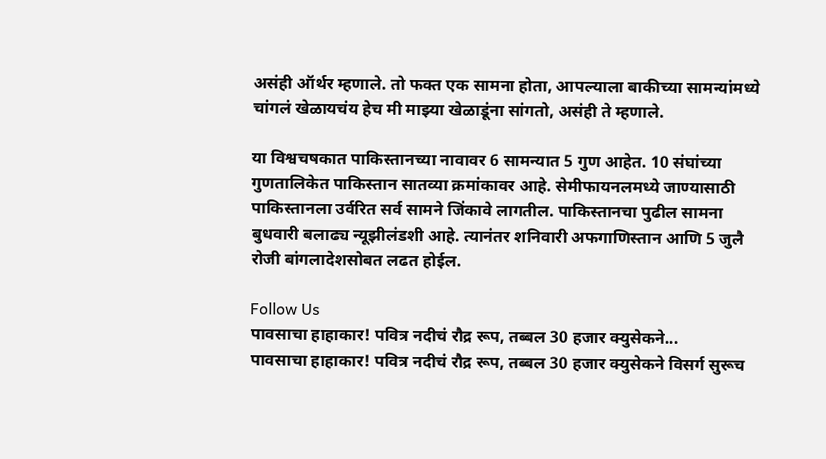असंही ऑर्थर म्हणाले. तो फक्त एक सामना होता, आपल्याला बाकीच्या सामन्यांमध्ये चांगलं खेळायचंय हेच मी माझ्या खेळाडूंना सांगतो, असंही ते म्हणाले.

या विश्वचषकात पाकिस्तानच्या नावावर 6 सामन्यात 5 गुण आहेत. 10 संघांच्या गुणतालिकेत पाकिस्तान सातव्या क्रमांकावर आहे. सेमीफायनलमध्ये जाण्यासाठी पाकिस्तानला उर्वरित सर्व सामने जिंकावे लागतील. पाकिस्तानचा पुढील सामना बुधवारी बलाढ्य न्यूझीलंडशी आहे. त्यानंतर शनिवारी अफगाणिस्तान आणि 5 जुलै रोजी बांगलादेशसोबत लढत होईल.

Follow Us
पावसाचा हाहाकार! पवित्र नदीचं रौद्र रूप, तब्बल 30 हजार क्युसेकने...
पावसाचा हाहाकार! पवित्र नदीचं रौद्र रूप, तब्बल 30 हजार क्युसेकने विसर्ग सुरूच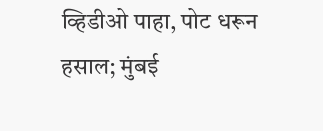व्हिडीओ पाहा, पोट धरून हसाल; मुंबई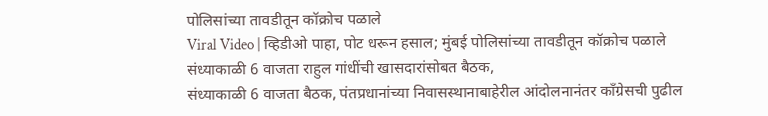पोलिसांच्या तावडीतून कॉक्रोच पळाले
Viral Video | व्हिडीओ पाहा, पोट धरून हसाल; मुंबई पोलिसांच्या तावडीतून कॉक्रोच पळाले
संध्याकाळी 6 वाजता राहुल गांधींची खासदारांसोबत बैठक,
संध्याकाळी 6 वाजता बैठक, पंतप्रधानांच्या निवासस्थानाबाहेरील आंदोलनानंतर कॉंग्रेसची पुढील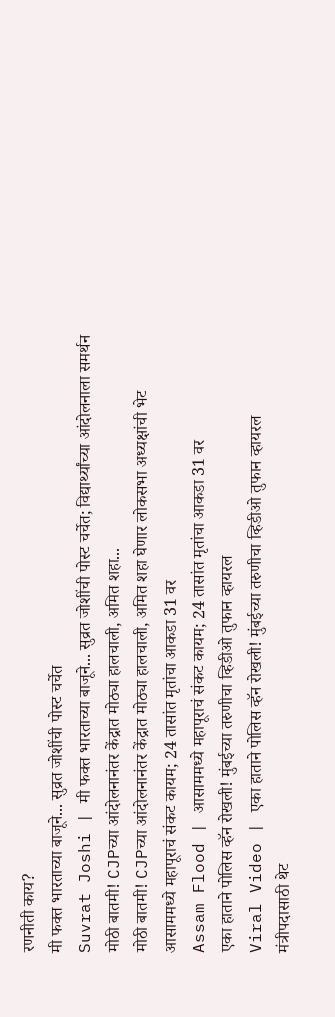रणनीती काय?
मी फक्त भारताच्या बाजूने... सुव्रत जोशींची पोस्ट चर्चेत
Suvrat Joshi | मी फक्त भारताच्या बाजूने... सुव्रत जोशींची पोस्ट चर्चेत; विद्यार्थ्यांच्या आंदोलनाला समर्थन
मोठी बातमी! CJPच्या आंदोलनानंतर केंद्रात मोठ्या हालचाली, अमित शहा...
मोठी बातमी! CJPच्या आंदोलनानंतर केंद्रात मोठ्या हालचाली, अमित शहा घेणार लोकसभा अध्यक्षांची भेट
आसाममध्ये महापूराचं संकट कायम; 24 तासांत मृतांचा आकडा 31 वर
Assam Flood | आसाममध्ये महापूराचं संकट कायम; 24 तासांत मृतांचा आकडा 31 वर
एका हाताने पोलिस व्हॅन रोखली! मुंबईच्या तरुणीचा व्हिडीओ तुफान व्हायरल
Viral Video | एका हाताने पोलिस व्हॅन रोखली! मुंबईच्या तरुणीचा व्हिडीओ तुफान व्हायरल
मंत्रीपदासाठी थेट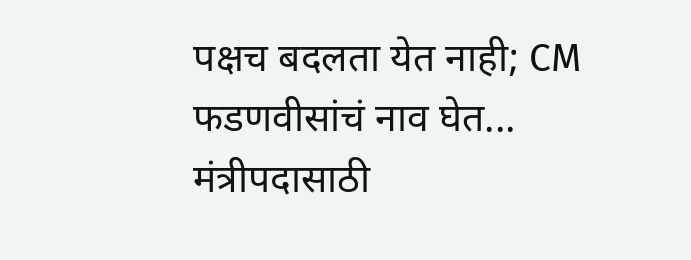पक्षच बदलता येत नाही; CM फडणवीसांचं नाव घेत...
मंत्रीपदासाठी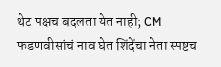थेट पक्षच बदलता येत नाही; CM फडणवीसांचं नाव घेत शिंदेंचा नेता स्पष्टच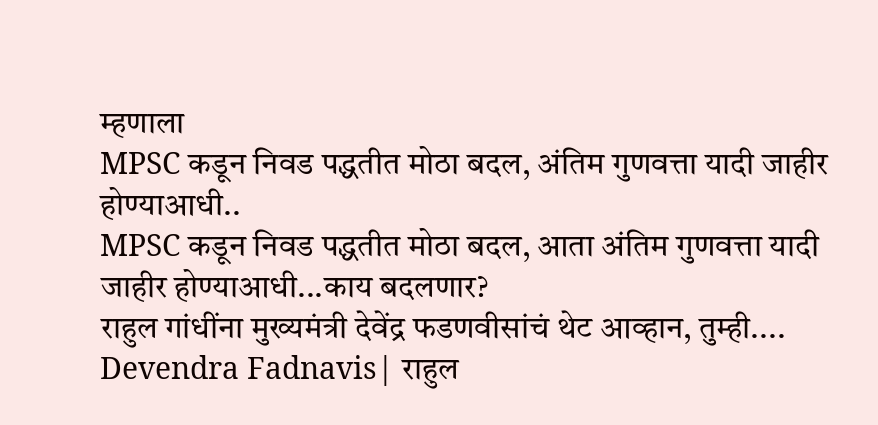म्हणाला
MPSC कडून निवड पद्धतीत मोठा बदल, अंतिम गुणवत्ता यादी जाहीर होण्याआधी..
MPSC कडून निवड पद्धतीत मोठा बदल, आता अंतिम गुणवत्ता यादी जाहीर होण्याआधी...काय बदलणार?
राहुल गांधींना मुख्यमंत्री देवेंद्र फडणवीसांचं थेट आव्हान, तुम्ही....
Devendra Fadnavis| राहुल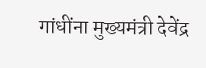गांधींना मुख्यमंत्री देवेंद्र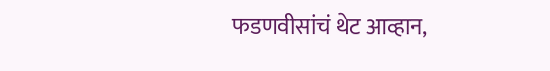फडणवीसांचं थेट आव्हान,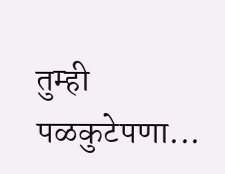तुम्ही पळकुटेपणा...